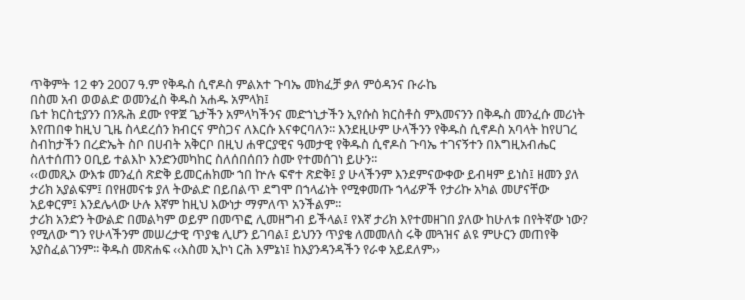ጥቅምት 12 ቀን 2007 ዓ.ም የቅዱስ ሲኖዶስ ምልአተ ጉባኤ መክፈቻ ቃለ ምዕዳንና ቡራኬ
በስመ አብ ወወልድ ወመንፈስ ቅዱስ አሐዱ አምላክ፤
ቤተ ክርስቲያንን በንጹሕ ደሙ የዋጀ ጌታችን አምላካችንና መድኀኒታችን ኢየሱስ ክርስቶስ ምእመናንን በቅዱስ መንፈሱ መሪነት እየጠበቀ ከዚህ ጊዜ ስላደረሰን ክብርና ምስጋና ለእርሱ እናቀርባለን፡፡ እንደዚሁም ሁላችንን የቅዱስ ሲኖዶስ አባላት ከየሀገረ ስብከታችን በረድኤት ስቦ በሀብት አቅርቦ በዚህ ሐዋርያዊና ዓመታዊ የቅዱስ ሲኖዶስ ጉባኤ ተገናኝተን በእግዚአብሔር ስለተሰጠን ዐቢይ ተልእኮ እንድንመካከር ስለሰበሰበን ስሙ የተመሰገነ ይሁን፡፡
‹‹ወመጺኦ ውእቱ መንፈሰ ጽድቅ ይመርሐክሙ ኀበ ኵሉ ፍኖተ ጽድቅ፤ ያ ሁላችንም እንደምናውቀው ይብዛም ይነስ፤ ዘመን ያለ ታሪክ አያልፍም፤ በየዘመናቱ ያለ ትውልድ በይበልጥ ደግሞ በኀላፊነት የሚቀመጡ ኀላፊዎች የታሪኩ አካል መሆናቸው አይቀርም፤ እንደሌላው ሁሉ እኛም ከዚህ እውነታ ማምለጥ አንችልም፡፡
ታሪክ አንድን ትውልድ በመልካም ወይም በመጥፎ ሊመዘግብ ይችላል፤ የእኛ ታሪክ እየተመዘገበ ያለው ከሁለቱ በየትኛው ነው? የሚለው ግን የሁላችንም መሠረታዊ ጥያቄ ሊሆን ይገባል፤ ይህንን ጥያቄ ለመመለስ ሩቅ መጓዝና ልዩ ምሁርን መጠየቅ አያስፈልገንም፡፡ ቅዱስ መጽሐፍ ‹‹እስመ ኢኮነ ርሕ እምኔነ፤ ከእያንዳንዳችን የራቀ አይደለም››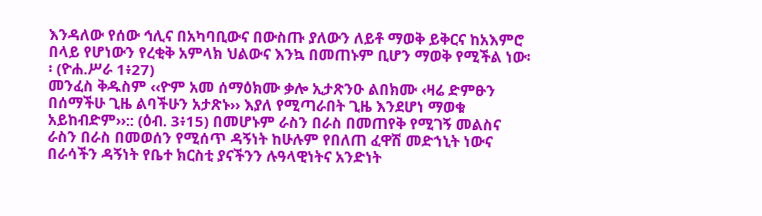እንዳለው የሰው ኅሊና በአካባቢውና በውስጡ ያለውን ለይቶ ማወቅ ይቅርና ከአእምሮ በላይ የሆነውን የረቂቅ አምላክ ህልውና እንኳ በመጠኑም ቢሆን ማወቅ የሚችል ነው፡፡ (ዮሐ.ሥራ 1፥27)
መንፈስ ቅዱስም ‹‹ዮም አመ ሰማዕክሙ ቃሎ ኢታጽንዑ ልበክሙ ‹ዛሬ ድምፁን በሰማችሁ ጊዜ ልባችሁን አታጽኑ›› እያለ የሚጣራበት ጊዜ እንደሆነ ማወቁ አይከብድም››:: (ዕብ. 3፥15) በመሆኑም ራስን በራስ በመጠየቅ የሚገኝ መልስና ራስን በራስ በመወሰን የሚሰጥ ዳኝነት ከሁሉም የበለጠ ፈዋሽ መድኀኒት ነውና በራሳችን ዳኝነት የቤተ ክርስቲ ያናችንን ሉዓላዊነትና አንድነት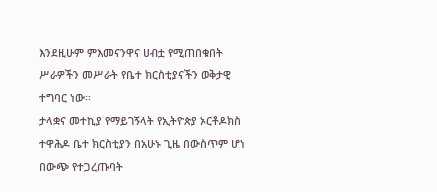እንደዚሁም ምእመናንዋና ሀብቷ የሚጠበቁበት ሥራዎችን መሥራት የቤተ ክርስቲያናችን ወቅታዊ ተግባር ነው፡፡
ታላቋና መተኪያ የማይገኝላት የኢትዮጵያ ኦርቶዶክስ ተዋሕዶ ቤተ ክርስቲያን በአሁኑ ጊዜ በውስጥም ሆነ በውጭ የተጋረጡባት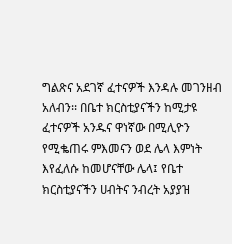ግልጽና አደገኛ ፈተናዎች እንዳሉ መገንዘብ አለብን፡፡ በቤተ ክርስቲያናችን ከሚታዩ ፈተናዎች አንዱና ዋነኛው በሚሊዮን የሚቈጠሩ ምእመናን ወደ ሌላ እምነት እየፈለሱ ከመሆናቸው ሌላ፤ የቤተ ክርስቲያናችን ሀብትና ንብረት አያያዝ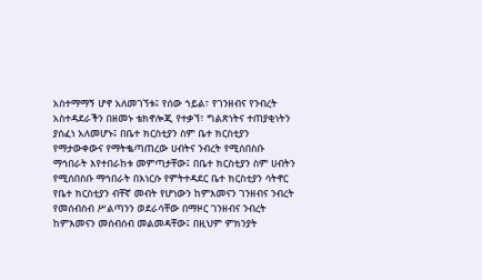አስተማማኝ ሆኖ አለመገኘቱ፤ የሰው ኀይል፣ የገንዘብና የንብረት አስተዳደራችን በዘመኑ ቴክኖሎጂ የተቃኘ፣ ግልጽነትና ተጠያቂነትን ያሰፈነ አለመሆኑ፤ በቤተ ክርስቲያን ስም ቤተ ክርስቲያን የማታውቀውና የማትቈጣጠረው ሀብትና ንብረት የሚሰበስቡ ማኅበራት እየተበራከቱ መምጣታቸው፤ በቤተ ክርስቲያን ስም ሀብትን የሚሰበስቡ ማኅበራት በእነርሱ የምትተዳደር ቤተ ክርስቲያን ሳትኖር የቤተ ክርስቲያን ብቸኛ መብት የሆነውን ከምእመናን ገንዘብና ንብረት የመሰብሰብ ሥልጣንን ወደራሳቸው በማዞር ገንዘብና ንብረት ከምእመናን መሰብሰብ መልመዳቸው፤ በዚህም ምክንያት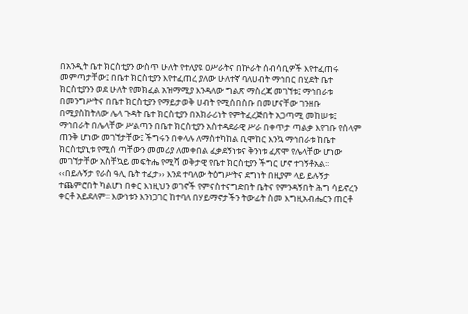በአንዲት ቤተ ክርስቲያን ውስጥ ሁለት የተለያዩ ዐሥራትና በኵራት ሰብሳቢዎች እየተፈጠሩ መምጣታቸው፤ በቤተ ክርስቲያን እየተፈጠረ ያለው ሁለተኛ ባለሀብት ማኅበር በሂደት ቤተ ክርስቲያንን ወደ ሁለት የመክፈል አዝማሚያ እንዳለው ግልጽ ማስረጃ መገኘቱ፤ ማኅበራቱ በመንግሥትና በቤተ ክርስቲያን የማይታወቅ ሀብት የሚሰበስቡ በመሆናቸው ገንዘቡ በሚያስከትለው ሌላ ጉዳት ቤተ ክርስቲያን በአክራሪነት የምትፈረጅበት አጋጣሚ መከሠቱ፤ ማኅበራት በሌላቸው ሥልጣን በቤተ ክርስቲያን አስተዳደራዊ ሥራ በቀጥታ ጣልቃ እየገቡ የሰላም ጠንቅ ሆነው መገኘታቸው፤ ችግሩን በቀላሉ ለማስተካከል ቢሞከር እንኳ ማኅበራቱ ከቤተ ክርስቲያኒቱ የሚሰ ጣቸውን መመሪያ ለመቀበል ፈቃደኝነቱና ቅንነቱ ፈጽሞ የሌላቸው ሆነው መገኘታቸው አስቸኳይ መፍትሔ የሚሻ ወቅታዊ የቤተ ክርስቲያን ችግር ሆኖ ተገኝቶአል፡፡
‹‹በይሉኝታ የራስ ዓሊ ቤት ተፈታ›› እንደ ተባለው ትዕግሥትና ደግነት በዚያም ላይ ይሉኝታ ተጨምሮበት ካልሆነ በቀር እነዚህን ወገኖች የምናስተናግድበት ቤትና የምንዳኝበት ሕግ ሳይኖረን ቀርቶ አይደለም፡፡ እውነቱን እንነጋገር ከተባለ በሃይማኖታችን ትውፊት ስመ እግዚአብሔርን ጠርቶ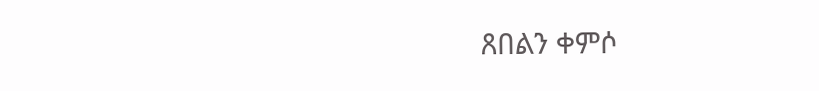ጸበልን ቀምሶ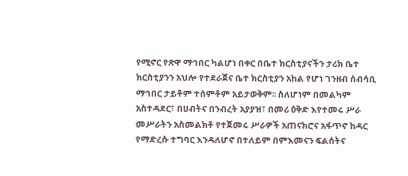የሚኖር የጽዋ ማኅበር ካልሆነ በቀር በቤተ ክርስቲያናችን ታሪክ ቤተ ክርስቲያንን አህሎ የተደራጀና ቤተ ክርስቲያን አከል የሆነ ገንዘብ ሰብሳቢ ማኅበር ታይቶም ተሰምቶም አይታወቅም፡፡ ስለሆነም በመልካም አስተዳደር፣ በሀብትና በንብረት አያያዝ፣ በመሪ ዕቅድ እየተመሩ ሥራ መሥራትን አስመልክቶ የተጀመሩ ሥራዎች አጠናክሮና አፋጥኖ ከዳር የማድረሱ ተግባር እንዳለሆኖ በተለይም በምእመናን ፍልሰትና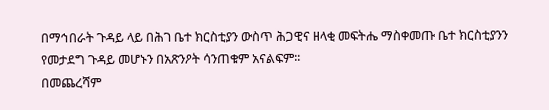በማኅበራት ጉዳይ ላይ በሕገ ቤተ ክርስቲያን ውስጥ ሕጋዊና ዘላቂ መፍትሔ ማስቀመጡ ቤተ ክርስቲያንን የመታደግ ጉዳይ መሆኑን በአጽንዖት ሳንጠቁም አናልፍም፡፡
በመጨረሻም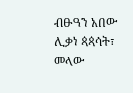ብፁዓን አበው ሊቃነ ጳጳሳት፣ መላው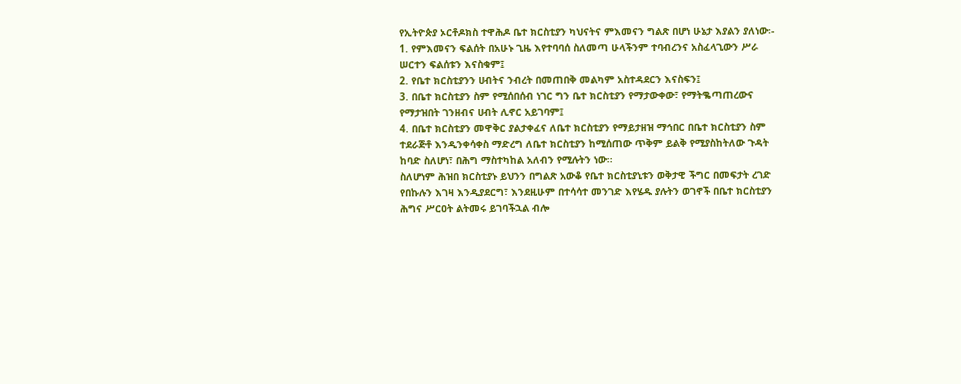የኢትዮጵያ ኦርቶዶክስ ተዋሕዶ ቤተ ክርስቲያን ካህናትና ምእመናን ግልጽ በሆነ ሁኔታ እያልን ያለነው፡-
1. የምእመናን ፍልሰት በአሁኑ ጊዜ እየተባባሰ ስለመጣ ሁላችንም ተባብረንና አስፈላጊውን ሥራ ሠርተን ፍልሰቱን እናስቁም፤
2. የቤተ ክርስቲያንን ሀብትና ንብረት በመጠበቅ መልካም አስተዳደርን እናስፍን፤
3. በቤተ ክርስቲያን ስም የሚሰበሰብ ነገር ግን ቤተ ክርስቲያን የማታውቀው፣ የማትቈጣጠረውና የማታዝበት ገንዘብና ሀብት ሊኖር አይገባም፤
4. በቤተ ክርስቲያን መዋቅር ያልታቀፈና ለቤተ ክርስቲያን የማይታዘዝ ማኅበር በቤተ ክርስቲያን ስም ተደራጅቶ እንዲንቀሳቀስ ማድረግ ለቤተ ክርስቲያን ከሚሰጠው ጥቅም ይልቅ የሚያስከትለው ጉዳት ከባድ ስለሆነ፣ በሕግ ማስተካከል አለብን የሚሉትን ነው፡፡
ስለሆነም ሕዝበ ክርስቲያኑ ይህንን በግልጽ አውቆ የቤተ ክርስቲያኒቱን ወቅታዊ ችግር በመፍታት ረገድ የበኩሉን እገዛ እንዲያደርግ፣ እንደዚሁም በተሳሳተ መንገድ እየሄዱ ያሉትን ወገኖች በቤተ ክርስቲያን ሕግና ሥርዐት ልትመሩ ይገባችኋል ብሎ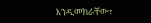እንዲመክራቸው፣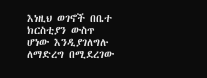እነዚህ ወገኖች በቤተ ክርስቲያን ውስጥ ሆነው እንዲያገለግሉ ለማድረግ በሚደረገው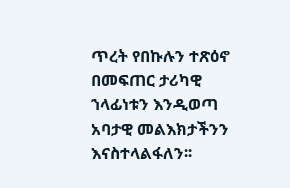ጥረት የበኩሉን ተጽዕኖ በመፍጠር ታሪካዊ ኀላፊነቱን እንዲወጣ አባታዊ መልእክታችንን እናስተላልፋለን፡፡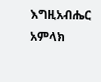እግዚአብሔር አምላክ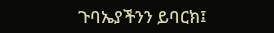ጉባኤያችንን ይባርክ፤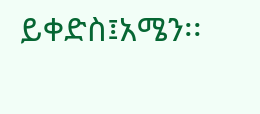ይቀድስ፤አሜን፡፡